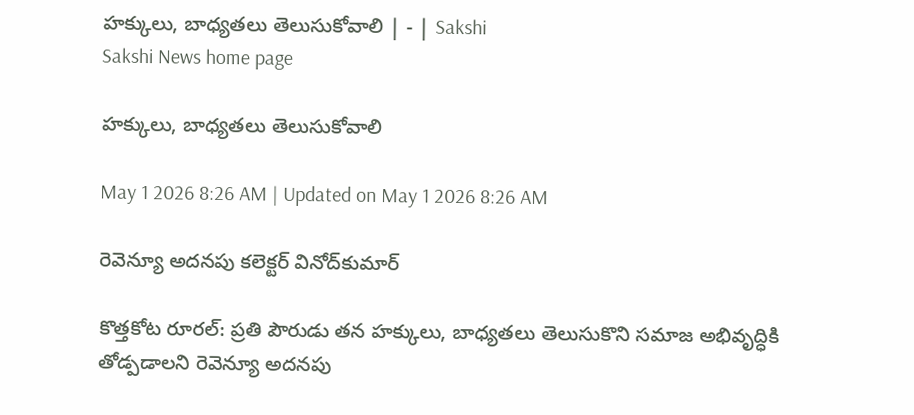హక్కులు, బాధ్యతలు తెలుసుకోవాలి | - | Sakshi
Sakshi News home page

హక్కులు, బాధ్యతలు తెలుసుకోవాలి

May 1 2026 8:26 AM | Updated on May 1 2026 8:26 AM

రెవెన్యూ అదనపు కలెక్టర్‌ వినోద్‌కుమార్‌

కొత్తకోట రూరల్‌: ప్రతి పౌరుడు తన హక్కులు, బాధ్యతలు తెలుసుకొని సమాజ అభివృద్ధికి తోడ్పడాలని రెవెన్యూ అదనపు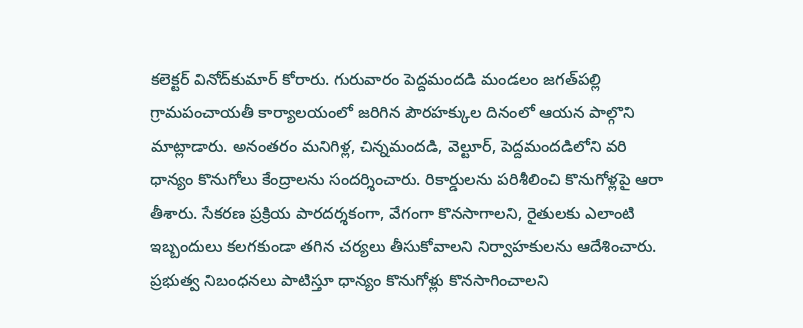కలెక్టర్‌ వినోద్‌కుమార్‌ కోరారు. గురువారం పెద్దమందడి మండలం జగత్‌పల్లి గ్రామపంచాయతీ కార్యాలయంలో జరిగిన పౌరహక్కుల దినంలో ఆయన పాల్గొని మాట్లాడారు. అనంతరం మనిగిళ్ల, చిన్నమందడి, వెల్టూర్‌, పెద్దమందడిలోని వరి ధాన్యం కొనుగోలు కేంద్రాలను సందర్శించారు. రికార్డులను పరిశీలించి కొనుగోళ్లపై ఆరా తీశారు. సేకరణ ప్రక్రియ పారదర్శకంగా, వేగంగా కొనసాగాలని, రైతులకు ఎలాంటి ఇబ్బందులు కలగకుండా తగిన చర్యలు తీసుకోవాలని నిర్వాహకులను ఆదేశించారు. ప్రభుత్వ నిబంధనలు పాటిస్తూ ధాన్యం కొనుగోళ్లు కొనసాగించాలని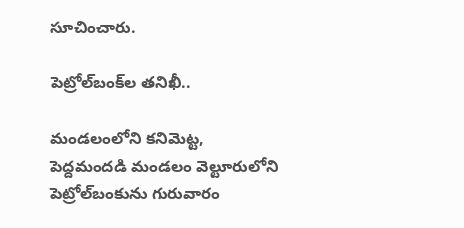సూచించారు.

పెట్రోల్‌బంక్‌ల తనిఖీ..

మండలంలోని కనిమెట్ట, పెద్దమందడి మండలం వెల్టూరులోని పెట్రోల్‌బంకును గురువారం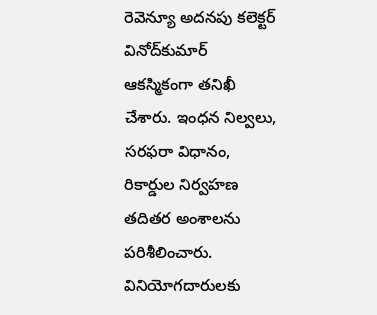రెవెన్యూ అదనపు కలెక్టర్‌ వినోద్‌కుమార్‌ ఆకస్మికంగా తనిఖీ చేశారు. ఇంధన నిల్వలు, సరఫరా విధానం, రికార్డుల నిర్వహణ తదితర అంశాలను పరిశీలించారు. వినియోగదారులకు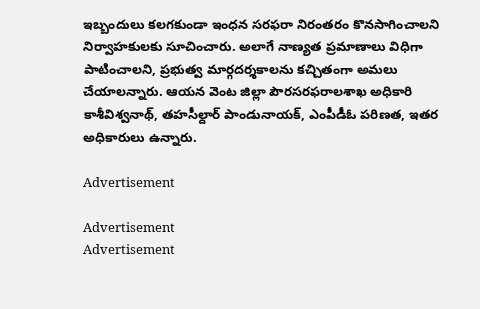ఇబ్బందులు కలగకుండా ఇంధన సరఫరా నిరంతరం కొనసాగించాలని నిర్వాహకులకు సూచించారు. అలాగే నాణ్యత ప్రమాణాలు విధిగా పాటించాలని, ప్రభుత్వ మార్గదర్శకాలను కచ్చితంగా అమలు చేయాలన్నారు. ఆయన వెంట జిల్లా పౌరసరఫరాలశాఖ అధికారి కాశీవిశ్వనాథ్‌, తహసీల్దార్‌ పాండునాయక్‌, ఎంపీడీఓ పరిణత, ఇతర అధికారులు ఉన్నారు.

Advertisement

Advertisement
Advertisement